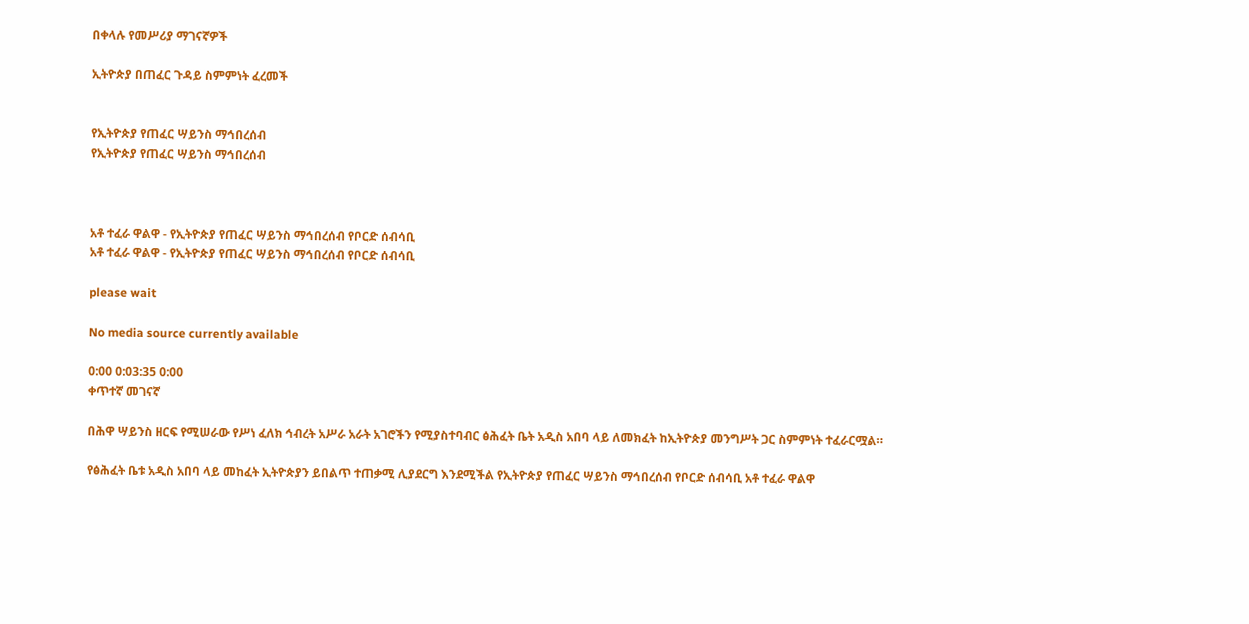በቀላሉ የመሥሪያ ማገናኛዎች

ኢትዮጵያ በጠፈር ጉዳይ ስምምነት ፈረመች


የኢትዮጵያ የጠፈር ሣይንስ ማኅበረሰብ
የኢትዮጵያ የጠፈር ሣይንስ ማኅበረሰብ



አቶ ተፈራ ዋልዋ - የኢትዮጵያ የጠፈር ሣይንስ ማኅበረሰብ የቦርድ ሰብሳቢ
አቶ ተፈራ ዋልዋ - የኢትዮጵያ የጠፈር ሣይንስ ማኅበረሰብ የቦርድ ሰብሳቢ

please wait

No media source currently available

0:00 0:03:35 0:00
ቀጥተኛ መገናኛ

በሕዋ ሣይንስ ዘርፍ የሚሠራው የሥነ ፈለክ ኅብረት አሥራ አራት አገሮችን የሚያስተባብር ፅሕፈት ቤት አዲስ አበባ ላይ ለመክፈት ከኢትዮጵያ መንግሥት ጋር ስምምነት ተፈራርሟል።

የፅሕፈት ቤቱ አዲስ አበባ ላይ መከፈት ኢትዮጵያን ይበልጥ ተጠቃሚ ሊያደርግ እንደሚችል የኢትዮጵያ የጠፈር ሣይንስ ማኅበረሰብ የቦርድ ሰብሳቢ አቶ ተፈራ ዋልዋ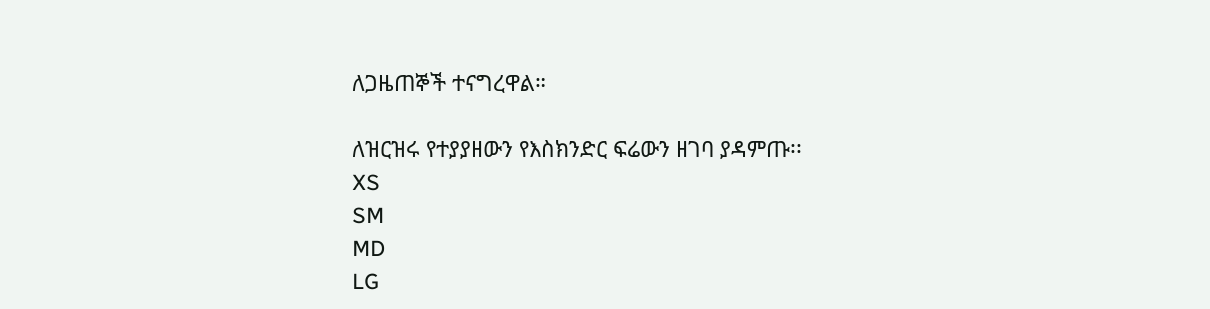ለጋዜጠኞች ተናግረዋል።

ለዝርዝሩ የተያያዘውን የእስክንድር ፍሬውን ዘገባ ያዳምጡ፡፡
XS
SM
MD
LG